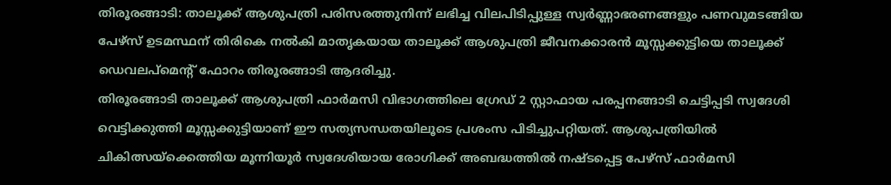തിരൂരങ്ങാടി: താലൂക്ക് ആശുപത്രി പരിസരത്തുനിന്ന് ലഭിച്ച വിലപിടിപ്പുള്ള സ്വർണ്ണാഭരണങ്ങളും പണവുമടങ്ങിയ പേഴ്സ് ഉടമസ്ഥന് തിരികെ നൽകി മാതൃകയായ താലൂക്ക് ആശുപത്രി ജീവനക്കാരൻ മൂസ്സക്കുട്ടിയെ താലൂക്ക് ഡെവലപ്മെന്റ് ഫോറം തിരൂരങ്ങാടി ആദരിച്ചു.
തിരൂരങ്ങാടി താലൂക്ക് ആശുപത്രി ഫാർമസി വിഭാഗത്തിലെ ഗ്രേഡ് 2 സ്റ്റാഫായ പരപ്പനങ്ങാടി ചെട്ടിപ്പടി സ്വദേശി വെട്ടിക്കുത്തി മൂസ്സക്കുട്ടിയാണ് ഈ സത്യസന്ധതയിലൂടെ പ്രശംസ പിടിച്ചുപറ്റിയത്. ആശുപത്രിയിൽ ചികിത്സയ്ക്കെത്തിയ മൂന്നിയൂർ സ്വദേശിയായ രോഗിക്ക് അബദ്ധത്തിൽ നഷ്ടപ്പെട്ട പേഴ്സ് ഫാർമസി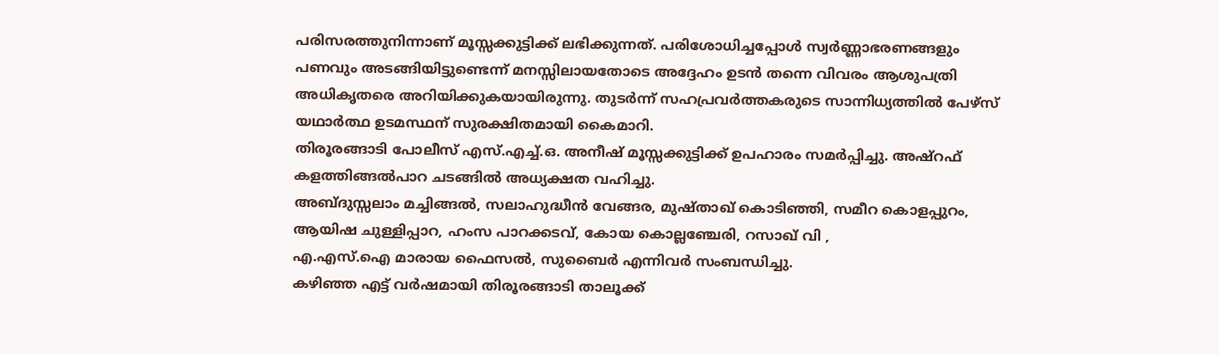പരിസരത്തുനിന്നാണ് മൂസ്സക്കുട്ടിക്ക് ലഭിക്കുന്നത്. പരിശോധിച്ചപ്പോൾ സ്വർണ്ണാഭരണങ്ങളും പണവും അടങ്ങിയിട്ടുണ്ടെന്ന് മനസ്സിലായതോടെ അദ്ദേഹം ഉടൻ തന്നെ വിവരം ആശുപത്രി അധികൃതരെ അറിയിക്കുകയായിരുന്നു. തുടർന്ന് സഹപ്രവർത്തകരുടെ സാന്നിധ്യത്തിൽ പേഴ്സ് യഥാർത്ഥ ഉടമസ്ഥന് സുരക്ഷിതമായി കൈമാറി.
തിരൂരങ്ങാടി പോലീസ് എസ്.എച്ച്.ഒ. അനീഷ് മൂസ്സക്കുട്ടിക്ക് ഉപഹാരം സമർപ്പിച്ചു. അഷ്റഫ് കളത്തിങ്ങൽപാറ ചടങ്ങിൽ അധ്യക്ഷത വഹിച്ചു.
അബ്ദുസ്സലാം മച്ചിങ്ങൽ, സലാഹുദ്ധീൻ വേങ്ങര, മുഷ്താഖ് കൊടിഞ്ഞി, സമീറ കൊളപ്പുറം, ആയിഷ ചുള്ളിപ്പാറ, ഹംസ പാറക്കടവ്, കോയ കൊല്ലഞ്ചേരി, റസാഖ് വി ,
എ.എസ്.ഐ മാരായ ഫൈസൽ, സുബൈർ എന്നിവർ സംബന്ധിച്ചു.
കഴിഞ്ഞ എട്ട് വർഷമായി തിരൂരങ്ങാടി താലൂക്ക്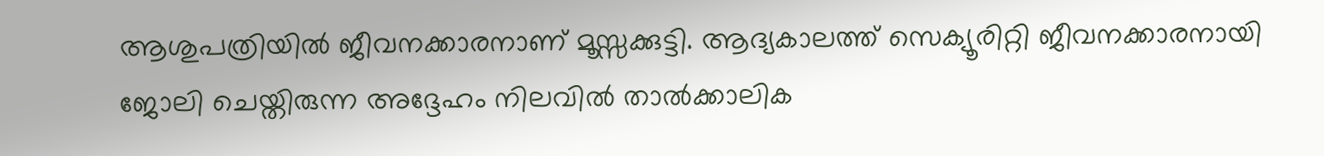ആശുപത്രിയിൽ ജീവനക്കാരനാണ് മൂസ്സക്കുട്ടി. ആദ്യകാലത്ത് സെക്യൂരിറ്റി ജീവനക്കാരനായി ജോലി ചെയ്തിരുന്ന അദ്ദേഹം നിലവിൽ താൽക്കാലിക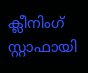ക്ലീനിംഗ് സ്റ്റാഫായി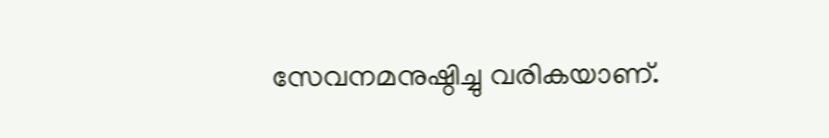സേവനമനുഷ്ഠിച്ചു വരികയാണ്.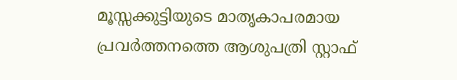മൂസ്സക്കുട്ടിയുടെ മാതൃകാപരമായ പ്രവർത്തനത്തെ ആശുപത്രി സ്റ്റാഫ്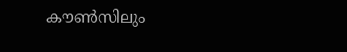കൗൺസിലും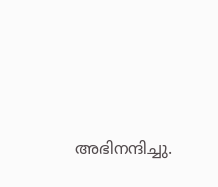അഭിനന്ദിച്ചു.